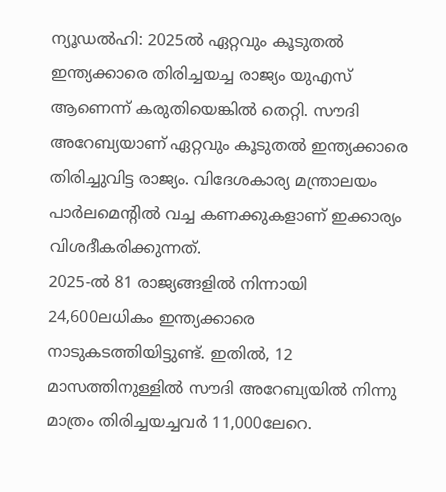ന്യൂഡൽഹി: 2025ൽ ഏറ്റവും കൂടുതൽ ഇന്ത്യക്കാരെ തിരിച്ചയച്ച രാജ്യം യുഎസ് ആണെന്ന് കരുതിയെങ്കിൽ തെറ്റി. സൗദി അറേബ്യയാണ് ഏറ്റവും കൂടുതൽ ഇന്ത്യക്കാരെ തിരിച്ചുവിട്ട രാജ്യം. വിദേശകാര്യ മന്ത്രാലയം പാർലമെന്റിൽ വച്ച കണക്കുകളാണ് ഇക്കാര്യം വിശദീകരിക്കുന്നത്.
2025-ൽ 81 രാജ്യങ്ങളിൽ നിന്നായി 24,600ലധികം ഇന്ത്യക്കാരെ നാടുകടത്തിയിട്ടുണ്ട്. ഇതിൽ, 12 മാസത്തിനുള്ളിൽ സൗദി അറേബ്യയിൽ നിന്നു മാത്രം തിരിച്ചയച്ചവർ 11,000ലേറെ.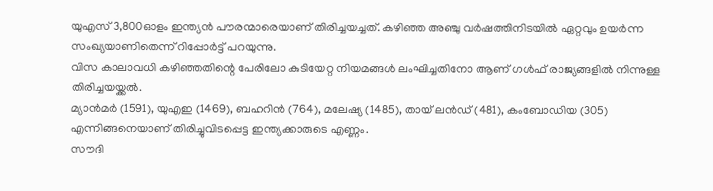യുഎസ് 3,800ഓളം ഇന്ത്യൻ പൗരന്മാരെയാണ് തിരിച്ചയച്ചത്. കഴിഞ്ഞ അഞ്ചു വർഷത്തിനിടയിൽ ഏറ്റവും ഉയർന്ന സംഖ്യയാണിതെന്ന് റിപ്പോർട്ട് പറയുന്നു.
വിസ കാലാവധി കഴിഞ്ഞതിന്റെ പേരിലോ കുടിയേറ്റ നിയമങ്ങൾ ലംഘിച്ചതിനോ ആണ് ഗൾഫ് രാജ്യങ്ങളിൽ നിന്നുള്ള തിരിച്ചയയ്ക്കൽ.
മ്യാൻമർ (1591), യുഎഇ (1469), ബഹറിൻ (764), മലേഷ്യ (1485), തായ് ലൻഡ് (481), കംബോഡിയ (305) എന്നിങ്ങനെയാണ് തിരിച്ചുവിടപ്പെട്ട ഇന്ത്യക്കാരുടെ എണ്ണം.
സൗദി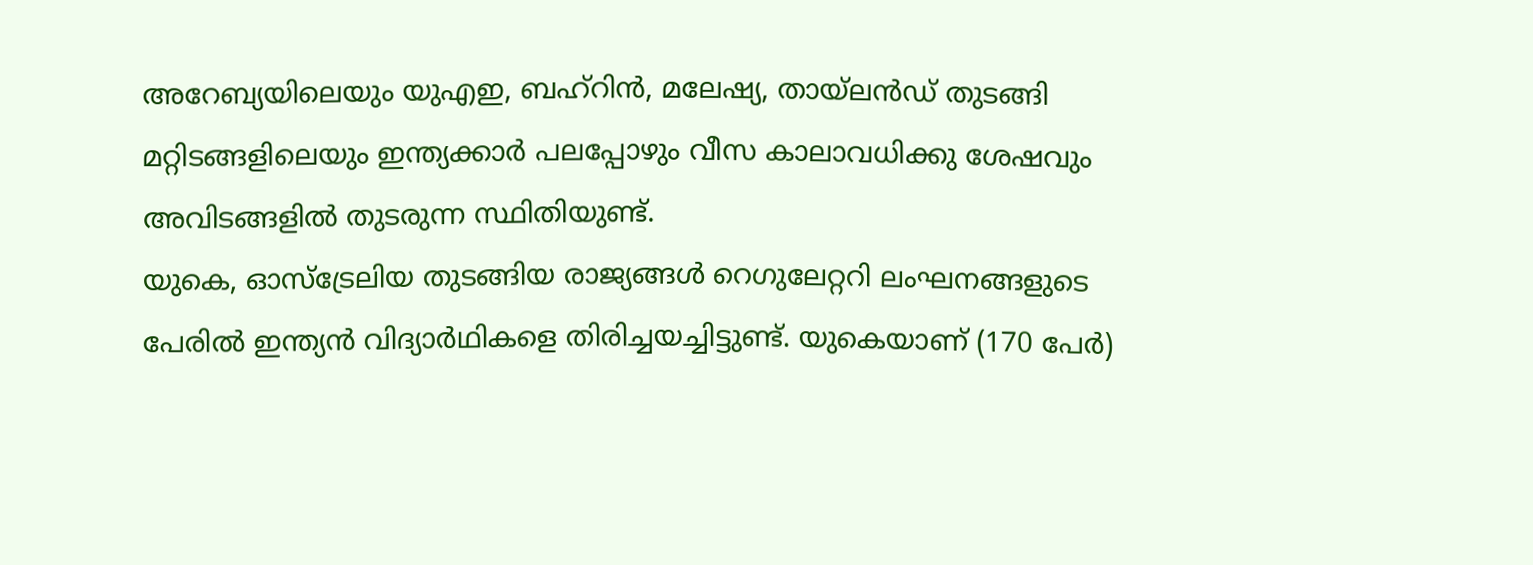അറേബ്യയിലെയും യുഎഇ, ബഹ്റിൻ, മലേഷ്യ, തായ്ലൻഡ് തുടങ്ങി മറ്റിടങ്ങളിലെയും ഇന്ത്യക്കാർ പലപ്പോഴും വീസ കാലാവധിക്കു ശേഷവും അവിടങ്ങളിൽ തുടരുന്ന സ്ഥിതിയുണ്ട്.
യുകെ, ഓസ്ട്രേലിയ തുടങ്ങിയ രാജ്യങ്ങൾ റെഗുലേറ്ററി ലംഘനങ്ങളുടെ പേരിൽ ഇന്ത്യൻ വിദ്യാർഥികളെ തിരിച്ചയച്ചിട്ടുണ്ട്. യുകെയാണ് (170 പേർ)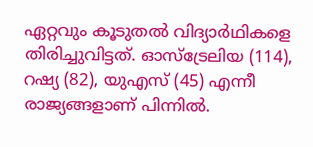ഏറ്റവും കൂടുതൽ വിദ്യാർഥികളെ തിരിച്ചുവിട്ടത്. ഓസ്ട്രേലിയ (114), റഷ്യ (82), യുഎസ് (45) എന്നീ രാജ്യങ്ങളാണ് പിന്നിൽ.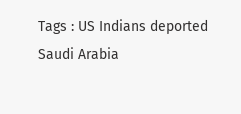Tags : US Indians deported Saudi Arabia